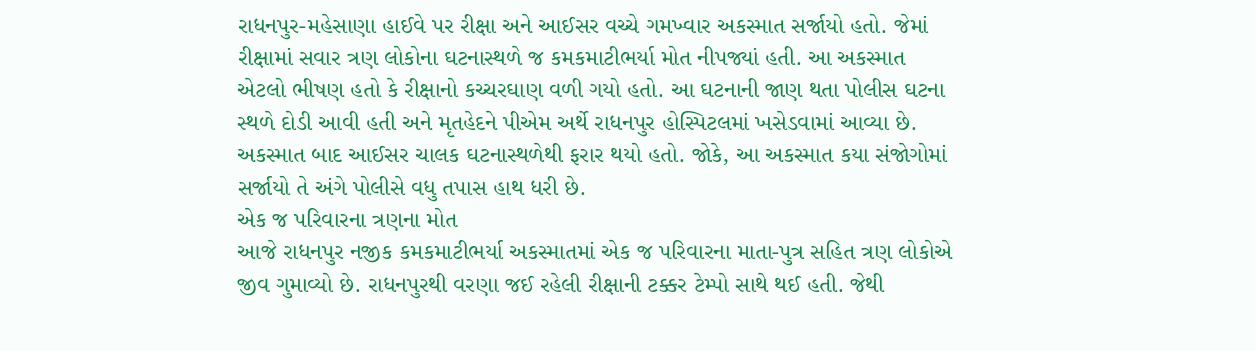રાધનપુર-મહેસાણા હાઈવે પર રીક્ષા અને આઈસર વચ્ચે ગમખ્વાર અકસ્માત સર્જાયો હતો. જેમાં રીક્ષામાં સવાર ત્રણ લોકોના ઘટનાસ્થળે જ કમકમાટીભર્યા મોત નીપજ્યાં હતી. આ અકસ્માત એટલો ભીષણ હતો કે રીક્ષાનો કચ્ચરઘાણ વળી ગયો હતો. આ ઘટનાની જાણ થતા પોલીસ ઘટના સ્થળે દોડી આવી હતી અને મૃતહેદને પીએમ અર્થે રાધનપુર હોસ્પિટલમાં ખસેડવામાં આવ્યા છે. અકસ્માત બાદ આઈસર ચાલક ઘટનાસ્થળેથી ફરાર થયો હતો. જોકે, આ અકસ્માત કયા સંજોગોમાં સર્જાયો તે અંગે પોલીસે વધુ તપાસ હાથ ધરી છે.
એક જ પરિવારના ત્રણના મોત
આજે રાધનપુર નજીક કમકમાટીભર્યા અકસ્માતમાં એક જ પરિવારના માતા-પુત્ર સહિત ત્રણ લોકોએ જીવ ગુમાવ્યો છે. રાધનપુરથી વરણા જઈ રહેલી રીક્ષાની ટક્કર ટેમ્પો સાથે થઈ હતી. જેથી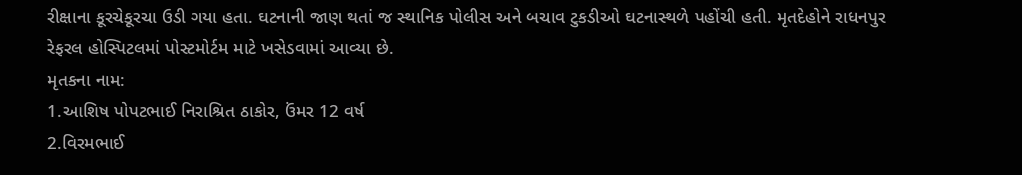રીક્ષાના કૂરચેકૂરચા ઉડી ગયા હતા. ઘટનાની જાણ થતાં જ સ્થાનિક પોલીસ અને બચાવ ટુકડીઓ ઘટનાસ્થળે પહોંચી હતી. મૃતદેહોને રાધનપુર રેફરલ હોસ્પિટલમાં પોસ્ટમોર્ટમ માટે ખસેડવામાં આવ્યા છે.
મૃતકના નામ:
1.આશિષ પોપટભાઈ નિરાશ્રિત ઠાકોર, ઉંમર 12 વર્ષ
2.વિરમભાઈ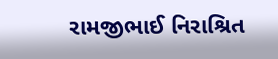રામજીભાઈ નિરાશ્રિત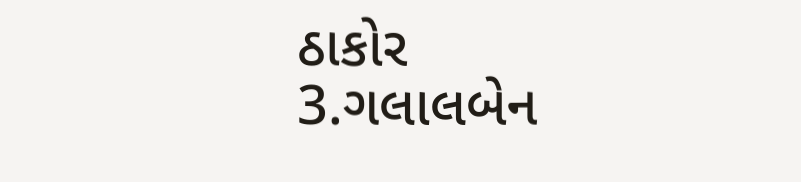ઠાકોર
3.ગલાલબેન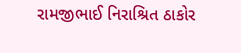રામજીભાઈ નિરાશ્રિત ઠાકોર